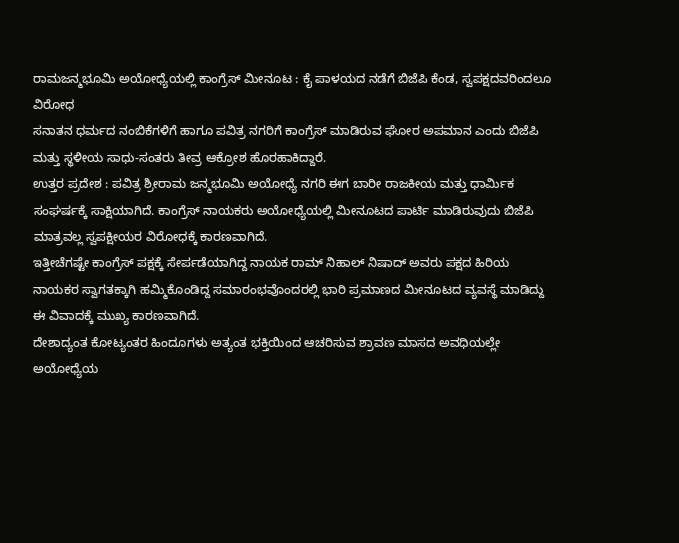ರಾಮಜನ್ಮಭೂಮಿ ಅಯೋಧ್ಯೆಯಲ್ಲಿ ಕಾಂಗ್ರೆಸ್ ಮೀನೂಟ : ಕೈ ಪಾಳಯದ ನಡೆಗೆ ಬಿಜೆಪಿ ಕೆಂಡ, ಸ್ವಪಕ್ಷದವರಿಂದಲೂ ವಿರೋಧ
ಸನಾತನ ಧರ್ಮದ ನಂಬಿಕೆಗಳಿಗೆ ಹಾಗೂ ಪವಿತ್ರ ನಗರಿಗೆ ಕಾಂಗ್ರೆಸ್ ಮಾಡಿರುವ ಘೋರ ಅಪಮಾನ ಎಂದು ಬಿಜೆಪಿ ಮತ್ತು ಸ್ಥಳೀಯ ಸಾಧು-ಸಂತರು ತೀವ್ರ ಆಕ್ರೋಶ ಹೊರಹಾಕಿದ್ದಾರೆ.
ಉತ್ತರ ಪ್ರದೇಶ : ಪವಿತ್ರ ಶ್ರೀರಾಮ ಜನ್ಮಭೂಮಿ ಅಯೋಧ್ಯೆ ನಗರಿ ಈಗ ಬಾರೀ ರಾಜಕೀಯ ಮತ್ತು ಧಾರ್ಮಿಕ ಸಂಘರ್ಷಕ್ಕೆ ಸಾಕ್ಷಿಯಾಗಿದೆ. ಕಾಂಗ್ರೆಸ್ ನಾಯಕರು ಅಯೋಧ್ಯೆಯಲ್ಲಿ ಮೀನೂಟದ ಪಾರ್ಟಿ ಮಾಡಿರುವುದು ಬಿಜೆಪಿ ಮಾತ್ರವಲ್ಲ ಸ್ವಪಕ್ಷೀಯರ ವಿರೋಧಕ್ಕೆ ಕಾರಣವಾಗಿದೆ.
ಇತ್ತೀಚೆಗಷ್ಟೇ ಕಾಂಗ್ರೆಸ್ ಪಕ್ಷಕ್ಕೆ ಸೇರ್ಪಡೆಯಾಗಿದ್ದ ನಾಯಕ ರಾಮ್ ನಿಹಾಲ್ ನಿಷಾದ್ ಅವರು ಪಕ್ಷದ ಹಿರಿಯ ನಾಯಕರ ಸ್ವಾಗತಕ್ಕಾಗಿ ಹಮ್ಮಿಕೊಂಡಿದ್ದ ಸಮಾರಂಭವೊಂದರಲ್ಲಿ ಭಾರಿ ಪ್ರಮಾಣದ ಮೀನೂಟದ ವ್ಯವಸ್ಥೆ ಮಾಡಿದ್ದು ಈ ವಿವಾದಕ್ಕೆ ಮುಖ್ಯ ಕಾರಣವಾಗಿದೆ.
ದೇಶಾದ್ಯಂತ ಕೋಟ್ಯಂತರ ಹಿಂದೂಗಳು ಅತ್ಯಂತ ಭಕ್ತಿಯಿಂದ ಆಚರಿಸುವ ಶ್ರಾವಣ ಮಾಸದ ಅವಧಿಯಲ್ಲೇ ಅಯೋಧ್ಯೆಯ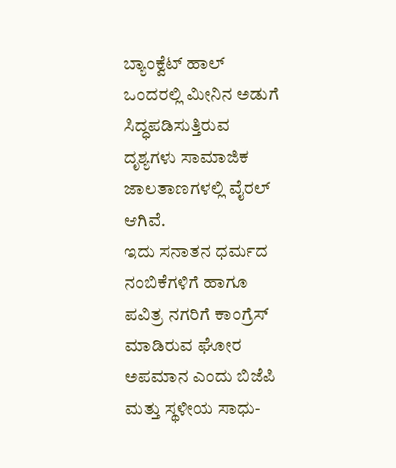ಬ್ಯಾಂಕ್ವೆಟ್ ಹಾಲ್ ಒಂದರಲ್ಲಿ ಮೀನಿನ ಅಡುಗೆ ಸಿದ್ಧಪಡಿಸುತ್ತಿರುವ ದೃಶ್ಯಗಳು ಸಾಮಾಜಿಕ ಜಾಲತಾಣಗಳಲ್ಲಿ ವೈರಲ್ ಆಗಿವೆ.
ಇದು ಸನಾತನ ಧರ್ಮದ ನಂಬಿಕೆಗಳಿಗೆ ಹಾಗೂ ಪವಿತ್ರ ನಗರಿಗೆ ಕಾಂಗ್ರೆಸ್ ಮಾಡಿರುವ ಘೋರ ಅಪಮಾನ ಎಂದು ಬಿಜೆಪಿ ಮತ್ತು ಸ್ಥಳೀಯ ಸಾಧು-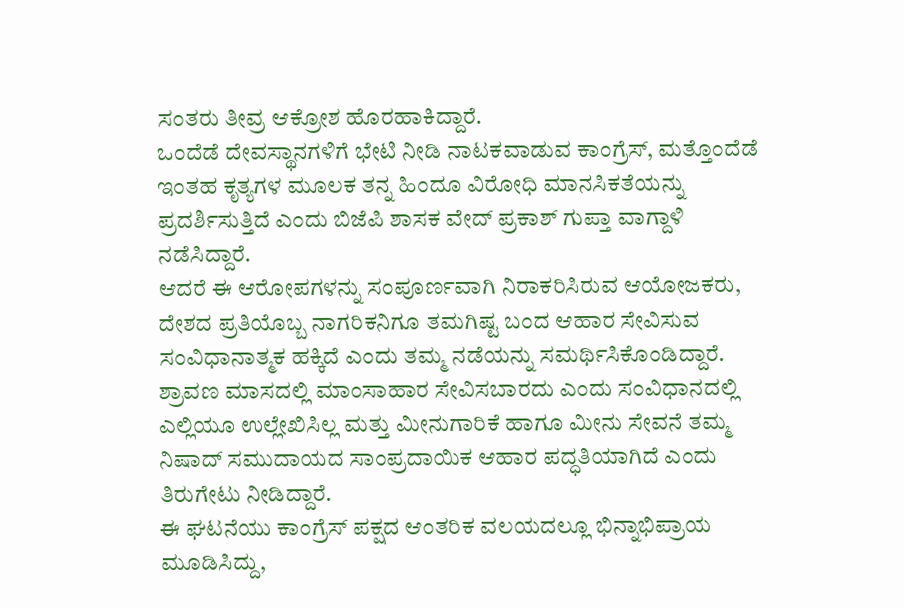ಸಂತರು ತೀವ್ರ ಆಕ್ರೋಶ ಹೊರಹಾಕಿದ್ದಾರೆ.
ಒಂದೆಡೆ ದೇವಸ್ಥಾನಗಳಿಗೆ ಭೇಟಿ ನೀಡಿ ನಾಟಕವಾಡುವ ಕಾಂಗ್ರೆಸ್, ಮತ್ತೊಂದೆಡೆ ಇಂತಹ ಕೃತ್ಯಗಳ ಮೂಲಕ ತನ್ನ ಹಿಂದೂ ವಿರೋಧಿ ಮಾನಸಿಕತೆಯನ್ನು ಪ್ರದರ್ಶಿಸುತ್ತಿದೆ ಎಂದು ಬಿಜೆಪಿ ಶಾಸಕ ವೇದ್ ಪ್ರಕಾಶ್ ಗುಪ್ತಾ ವಾಗ್ದಾಳಿ ನಡೆಸಿದ್ದಾರೆ.
ಆದರೆ ಈ ಆರೋಪಗಳನ್ನು ಸಂಪೂರ್ಣವಾಗಿ ನಿರಾಕರಿಸಿರುವ ಆಯೋಜಕರು, ದೇಶದ ಪ್ರತಿಯೊಬ್ಬ ನಾಗರಿಕನಿಗೂ ತಮಗಿಷ್ಟ ಬಂದ ಆಹಾರ ಸೇವಿಸುವ ಸಂವಿಧಾನಾತ್ಮಕ ಹಕ್ಕಿದೆ ಎಂದು ತಮ್ಮ ನಡೆಯನ್ನು ಸಮರ್ಥಿಸಿಕೊಂಡಿದ್ದಾರೆ.
ಶ್ರಾವಣ ಮಾಸದಲ್ಲಿ ಮಾಂಸಾಹಾರ ಸೇವಿಸಬಾರದು ಎಂದು ಸಂವಿಧಾನದಲ್ಲಿ ಎಲ್ಲಿಯೂ ಉಲ್ಲೇಖಿಸಿಲ್ಲ ಮತ್ತು ಮೀನುಗಾರಿಕೆ ಹಾಗೂ ಮೀನು ಸೇವನೆ ತಮ್ಮ ನಿಷಾದ್ ಸಮುದಾಯದ ಸಾಂಪ್ರದಾಯಿಕ ಆಹಾರ ಪದ್ಧತಿಯಾಗಿದೆ ಎಂದು ತಿರುಗೇಟು ನೀಡಿದ್ದಾರೆ.
ಈ ಘಟನೆಯು ಕಾಂಗ್ರೆಸ್ ಪಕ್ಷದ ಆಂತರಿಕ ವಲಯದಲ್ಲೂ ಭಿನ್ನಾಭಿಪ್ರಾಯ ಮೂಡಿಸಿದ್ದು,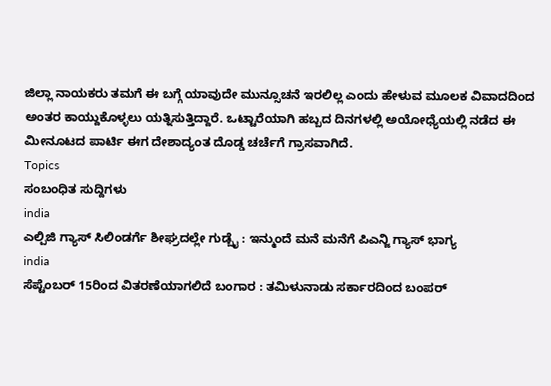ಜಿಲ್ಲಾ ನಾಯಕರು ತಮಗೆ ಈ ಬಗ್ಗೆ ಯಾವುದೇ ಮುನ್ಸೂಚನೆ ಇರಲಿಲ್ಲ ಎಂದು ಹೇಳುವ ಮೂಲಕ ವಿವಾದದಿಂದ ಅಂತರ ಕಾಯ್ದುಕೊಳ್ಳಲು ಯತ್ನಿಸುತ್ತಿದ್ದಾರೆ. ಒಟ್ಟಾರೆಯಾಗಿ ಹಬ್ಬದ ದಿನಗಳಲ್ಲಿ ಅಯೋಧ್ಯೆಯಲ್ಲಿ ನಡೆದ ಈ ಮೀನೂಟದ ಪಾರ್ಟಿ ಈಗ ದೇಶಾದ್ಯಂತ ದೊಡ್ಡ ಚರ್ಚೆಗೆ ಗ್ರಾಸವಾಗಿದೆ.
Topics
ಸಂಬಂಧಿತ ಸುದ್ದಿಗಳು
india
ಎಲ್ಪಿಜಿ ಗ್ಯಾಸ್ ಸಿಲಿಂಡರ್ಗೆ ಶೀಘ್ರದಲ್ಲೇ ಗುಡ್ಬೈ : ಇನ್ಮುಂದೆ ಮನೆ ಮನೆಗೆ ಪಿಎನ್ಜಿ ಗ್ಯಾಸ್ ಭಾಗ್ಯ
india
ಸೆಪ್ಟೆಂಬರ್ 15ರಿಂದ ವಿತರಣೆಯಾಗಲಿದೆ ಬಂಗಾರ : ತಮಿಳುನಾಡು ಸರ್ಕಾರದಿಂದ ಬಂಪರ್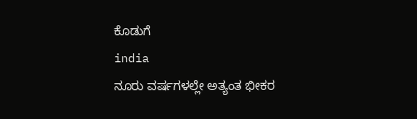ಕೊಡುಗೆ
india
ನೂರು ವರ್ಷಗಳಲ್ಲೇ ಅತ್ಯಂತ ಭೀಕರ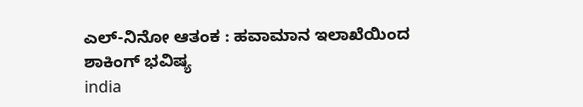ಎಲ್-ನಿನೋ ಆತಂಕ : ಹವಾಮಾನ ಇಲಾಖೆಯಿಂದ ಶಾಕಿಂಗ್ ಭವಿಷ್ಯ
india